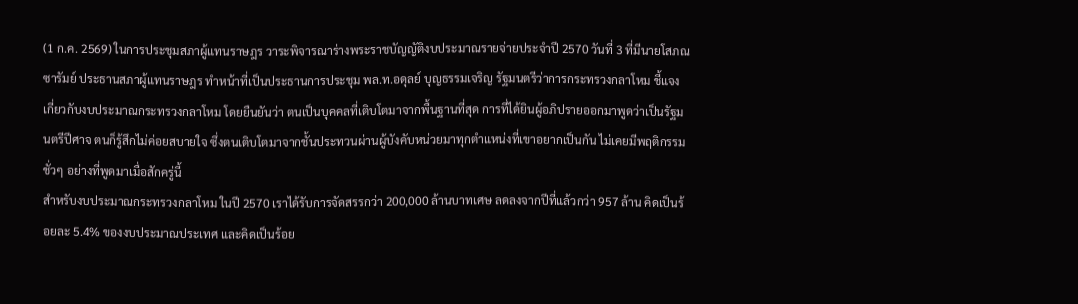(1 ก.ค. 2569) ในการประชุมสภาผู้แทนราษฎร วาระพิจารณาร่างพระราชบัญญัติงบประมาณรายจ่ายประจำปี 2570 วันที่ 3 ที่มีนายโสภณ ซารัมย์ ประธานสภาผู้แทนราษฎร ทำหน้าที่เป็นประธานการประชุม พล.ท.อดุลย์ บุญธรรมเจริญ รัฐมนตรีว่าการกระทรวงกลาโหม ชี้แจงเกี่ยวกับงบประมาณกระทรวงกลาโหม โดยยืนยันว่า ตนเป็นบุคคลที่เติบโตมาจากพื้นฐานที่สุด การที่ได้ยินผู้อภิปรายออกมาพูดว่าเป็นรัฐมนตรีปีศาจ ตนก็รู้สึกไม่ค่อยสบายใจ ซึ่งตนเติบโตมาจากชั้นประทวนผ่านผู้บังคับหน่วยมาทุกตำแหน่งที่เขาอยากเป็นกัน ไม่เคยมีพฤติกรรมชั่วๆ อย่างที่พูดมาเมื่อสักครู่นี้
สำหรับงบประมาณกระทรวงกลาโหม ในปี 2570 เราได้รับการจัดสรรกว่า 200,000 ล้านบาทเศษ ลดลงจากปีที่แล้วกว่า 957 ล้าน คิดเป็นร้อยละ 5.4% ของงบประมาณประเทศ และคิดเป็นร้อย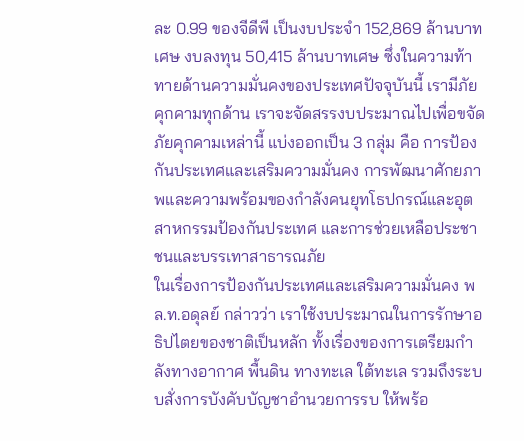ละ 0.99 ของจีดีพี เป็นงบประจำ 152,869 ล้านบาทเศษ งบลงทุน 50,415 ล้านบาทเศษ ซึ่งในความท้าทายด้านความมั่นคงของประเทศปัจจุบันนี้ เรามีภัยคุกคามทุกด้าน เราจะจัดสรรงบประมาณไปเพื่อขจัดภัยคุกคามเหล่านี้ แบ่งออกเป็น 3 กลุ่ม คือ การป้องกันประเทศและเสริมความมั่นคง การพัฒนาศักยภาพและความพร้อมของกำลังคนยุทโธปกรณ์และอุตสาหกรรมป้องกันประเทศ และการช่วยเหลือประชาชนและบรรเทาสาธารณภัย
ในเรื่องการป้องกันประเทศและเสริมความมั่นคง พล.ท.อดุลย์ กล่าวว่า เราใช้งบประมาณในการรักษาอธิปไตยของชาติเป็นหลัก ทั้งเรื่องของการเตรียมกำลังทางอากาศ พื้นดิน ทางทะเล ใต้ทะเล รวมถึงระบบสั่งการบังคับบัญชาอำนวยการรบ ให้พร้อ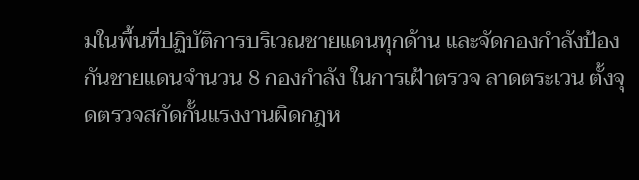มในพื้นที่ปฏิบัติการบริเวณชายแดนทุกด้าน และจัดกองกำลังป้องกันชายแดนจำนวน 8 กองกำลัง ในการเฝ้าตรวจ ลาดตระเวน ตั้งจุดตรวจสกัดกั้นแรงงานผิดกฎห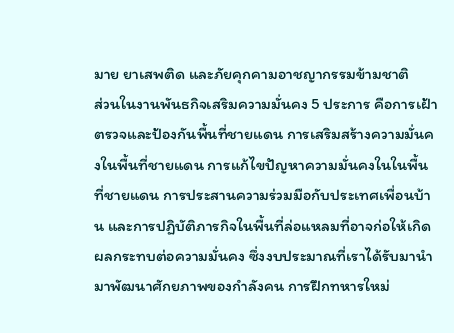มาย ยาเสพติด และภัยคุกคามอาชญากรรมข้ามชาติ
ส่วนในงานพันธกิจเสริมความมั่นคง 5 ประการ คือการเฝ้าตรวจและป้องกันพื้นที่ชายแดน การเสริมสร้างความมั่นคงในพื้นที่ชายแดน การแก้ไขปัญหาความมั่นคงในในพื้นที่ชายแดน การประสานความร่วมมือกับประเทศเพื่อนบ้าน และการปฏิบัติภารกิจในพื้นที่ล่อแหลมที่อาจก่อให้เกิดผลกระทบต่อความมั่นคง ซึ่งงบประมาณที่เราได้รับมานำมาพัฒนาศักยภาพของกำลังคน การฝึกทหารใหม่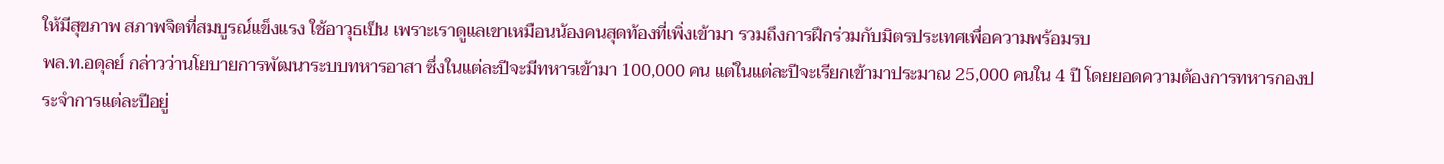ให้มีสุขภาพ สภาพจิตที่สมบูรณ์แข็งแรง ใช้อาวุธเป็น เพราะเราดูแลเขาเหมือนน้องคนสุดท้องที่เพิ่งเข้ามา รวมถึงการฝึกร่วมกับมิตรประเทศเพื่อความพร้อมรบ
พล.ท.อดุลย์ กล่าวว่านโยบายการพัฒนาระบบทหารอาสา ซึ่งในแต่ละปีจะมีทหารเข้ามา 100,000 คน แต่ในแต่ละปีจะเรียกเข้ามาประมาณ 25,000 คนใน 4 ปี โดยยอดความต้องการทหารกองประจำการแต่ละปีอยู่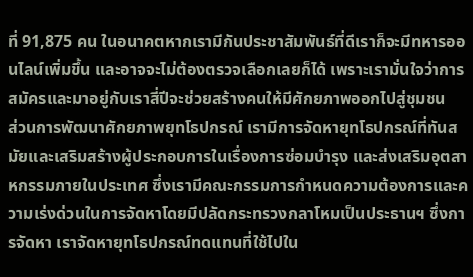ที่ 91,875 คน ในอนาคตหากเรามีกันประชาสัมพันธ์ที่ดีเราก็จะมีทหารออนไลน์เพิ่มขึ้น และอาจจะไม่ต้องตรวจเลือกเลยก็ได้ เพราะเรามั่นใจว่าการสมัครและมาอยู่กับเราสี่ปีจะช่วยสร้างคนให้มีศักยภาพออกไปสู่ชุมชน
ส่วนการพัฒนาศักยภาพยุทโธปกรณ์ เรามีการจัดหายุทโธปกรณ์ที่ทันสมัยและเสริมสร้างผู้ประกอบการในเรื่องการซ่อมบำรุง และส่งเสริมอุตสาหกรรมภายในประเทศ ซึ่งเรามีคณะกรรมการกำหนดความต้องการและความเร่งด่วนในการจัดหาโดยมีปลัดกระทรวงกลาโหมเป็นประธานฯ ซึ่งการจัดหา เราจัดหายุทโธปกรณ์ทดแทนที่ใช้ไปใน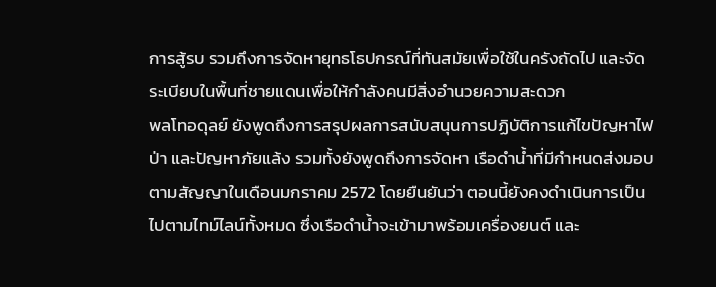การสู้รบ รวมถึงการจัดหายุทธโธปกรณ์ที่ทันสมัยเพื่อใช้ในครังถัดไป และจัดระเบียบในพื้นที่ชายแดนเพื่อให้กำลังคนมีสิ่งอำนวยความสะดวก
พลโทอดุลย์ ยังพูดถึงการสรุปผลการสนับสนุนการปฏิบัติการแก้ไขปัญหาไฟป่า และปัญหาภัยแล้ง รวมทั้งยังพูดถึงการจัดหา เรือดำน้ำที่มีกำหนดส่งมอบตามสัญญาในเดือนมกราคม 2572 โดยยืนยันว่า ตอนนี้ยังคงดำเนินการเป็นไปตามไทม์ไลน์ทั้งหมด ซึ่งเรือดำน้ำจะเข้ามาพร้อมเครื่องยนต์ และ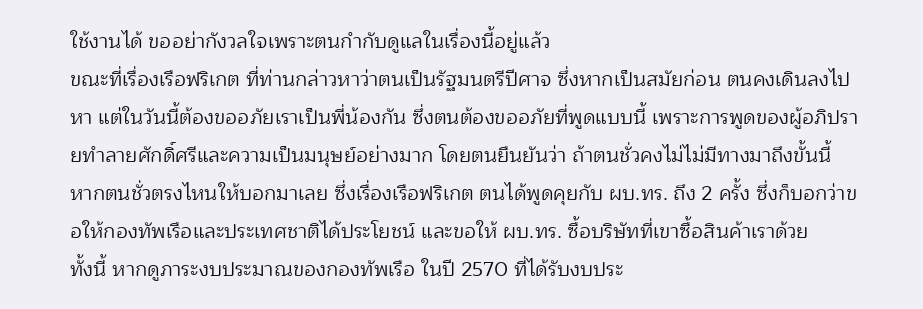ใช้งานได้ ขออย่ากังวลใจเพราะตนกำกับดูแลในเรื่องนี้อยู่แล้ว
ขณะที่เรื่องเรือฟริเกต ที่ท่านกล่าวหาว่าตนเป็นรัฐมนตรีปีศาจ ซึ่งหากเป็นสมัยก่อน ตนคงเดินลงไปหา แต่ในวันนี้ต้องขออภัยเราเป็นพี่น้องกัน ซึ่งตนต้องขออภัยที่พูดแบบนี้ เพราะการพูดของผู้อภิปรายทำลายศักดิ์ศรีและความเป็นมนุษย์อย่างมาก โดยตนยืนยันว่า ถ้าตนชั่วคงไม่ไม่มีทางมาถึงขั้นนี้ หากตนชั่วตรงไหนให้บอกมาเลย ซึ่งเรื่องเรือฟริเกต ตนได้พูดคุยกับ ผบ.ทร. ถึง 2 ครั้ง ซึ่งก็บอกว่าขอให้กองทัพเรือและประเทศชาติได้ประโยชน์ และขอให้ ผบ.ทร. ซื้อบริษัทที่เขาซื้อสินค้าเราด้วย
ทั้งนี้ หากดูภาระงบประมาณของกองทัพเรือ ในปี 2570 ที่ได้รับงบประ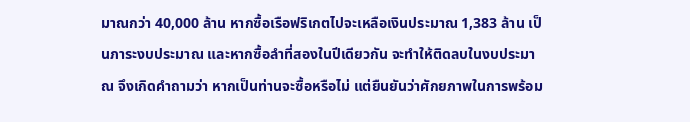มาณกว่า 40,000 ล้าน หากซื้อเรือฟริเกตไปจะเหลือเงินประมาณ 1,383 ล้าน เป็นภาระงบประมาณ และหากซื้อลำที่สองในปีเดียวกัน จะทำให้ติดลบในงบประมาณ จึงเกิดคำถามว่า หากเป็นท่านจะซื้อหรือไม่ แต่ยืนยันว่าศักยภาพในการพร้อม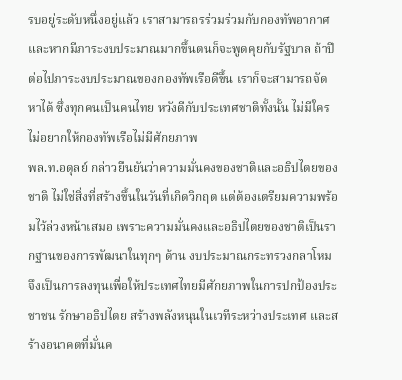รบอยู่ระดับหนึ่งอยู่แล้ว เราสามารถรร่วมร่วมกับกองทัพอากาศ และหากมีภาระงบประมาณมากขึ้นตนก็จะพูดคุยกับรัฐบาล ถ้าปีต่อไปภาระงบประมาณของกองทัพเรือดีขึ้น เราก็จะสามารถจัดหาได้ ซึ่งทุกคนเป็นคนไทย หวังดีกับประเทศชาติทั้งนั้น ไม่มีใครไม่อยากให้กองทัพเรือไม่มีศักยภาพ
พล.ท.อดุลย์ กล่าวยืนยันว่าความมั่นคงของชาติและอธิปไตยของชาติ ไม่ใช่สิ่งที่สร้างขึ้นในวันที่เกิดวิกฤต แต่ต้องเตรียมความพร้อมไว้ล่วงหน้าเสมอ เพราะความมั่นคงและอธิปไตยของชาติเป็นรากฐานของการพัฒนาในทุกๆ ด้าน งบประมาณกระทรวงกลาโหม จึงเป็นการลงทุนเพื่อให้ประเทศไทยมีศักยภาพในการปกป้องประชาชน รักษาอธิปไตย สร้างพลังหนุนในเวทีระหว่างประเทศ และสร้างอนาคตที่มั่นค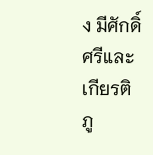ง มีศักดิ์ศรีและเกียรติภู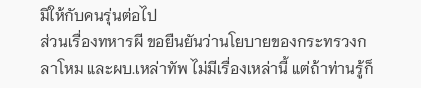มิให้กับคนรุ่นต่อไป
ส่วนเรื่องทหารผี ขอยืนยันว่านโยบายของกระทรวงกลาโหม และผบ.เหล่าทัพ ไม่มีเรื่องเหล่านี้ แต่ถ้าท่านรู้ก็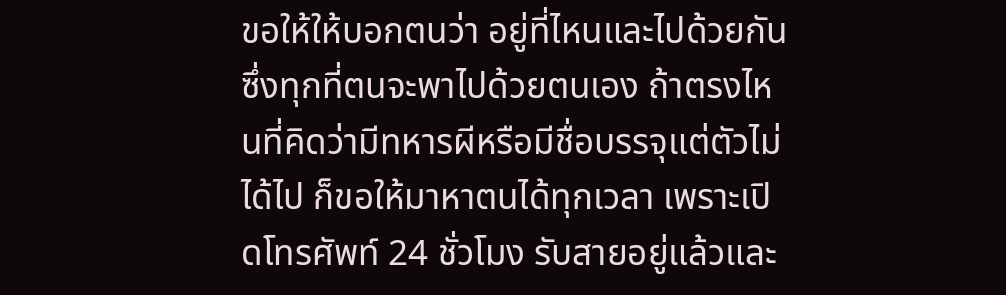ขอให้ให้บอกตนว่า อยู่ที่ไหนและไปด้วยกัน ซึ่งทุกที่ตนจะพาไปด้วยตนเอง ถ้าตรงไหนที่คิดว่ามีทหารผีหรือมีชื่อบรรจุแต่ตัวไม่ได้ไป ก็ขอให้มาหาตนได้ทุกเวลา เพราะเปิดโทรศัพท์ 24 ชั่วโมง รับสายอยู่แล้วและ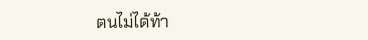ตนไม่ได้ท้า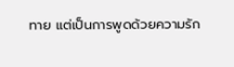ทาย แต่เป็นการพูดด้วยความรัก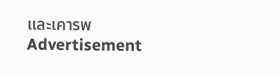และเคารพ
Advertisement